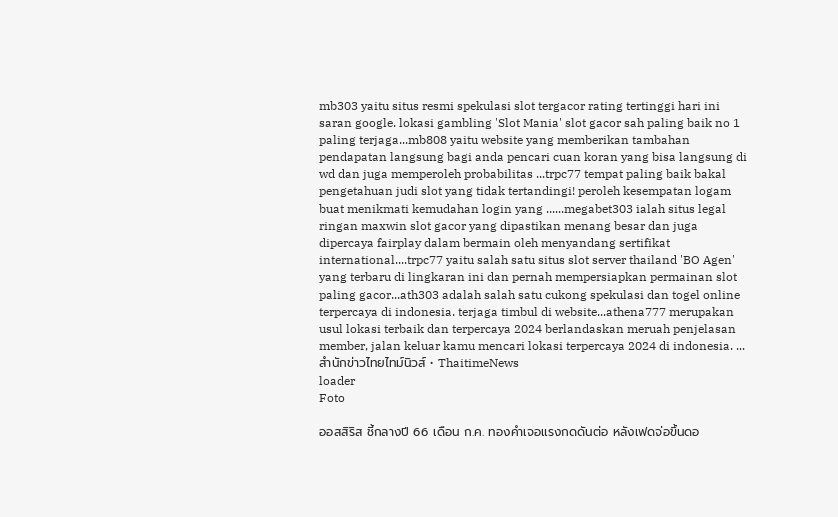mb303 yaitu situs resmi spekulasi slot tergacor rating tertinggi hari ini saran google. lokasi gambling 'Slot Mania' slot gacor sah paling baik no 1 paling terjaga...mb808 yaitu website yang memberikan tambahan pendapatan langsung bagi anda pencari cuan koran yang bisa langsung di wd dan juga memperoleh probabilitas ...trpc77 tempat paling baik bakal pengetahuan judi slot yang tidak tertandingi! peroleh kesempatan logam buat menikmati kemudahan login yang ......megabet303 ialah situs legal ringan maxwin slot gacor yang dipastikan menang besar dan juga dipercaya fairplay dalam bermain oleh menyandang sertifikat international....trpc77 yaitu salah satu situs slot server thailand 'BO Agen' yang terbaru di lingkaran ini dan pernah mempersiapkan permainan slot paling gacor...ath303 adalah salah satu cukong spekulasi dan togel online terpercaya di indonesia. terjaga timbul di website...athena777 merupakan usul lokasi terbaik dan terpercaya 2024 berlandaskan meruah penjelasan member, jalan keluar kamu mencari lokasi terpercaya 2024 di indonesia. ... สำนักข่าวไทยไทม์นิวส์ • ThaitimeNews
loader
Foto

ออสสิริส ชี้กลางปี 66 เดือน ก.ค. ทองคำเจอแรงกดดันต่อ หลังเฟดจ่อขึ้นดอ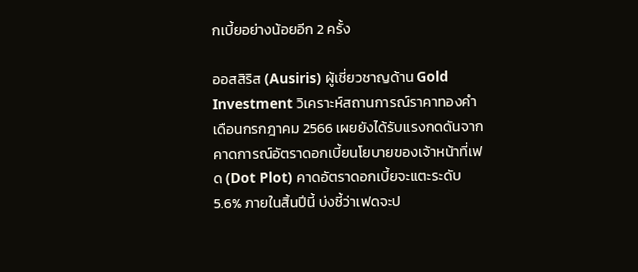กเบี้ยอย่างน้อยอีก 2 ครั้ง

ออสสิริส (Ausiris) ผู้เชี่ยวชาญด้าน Gold Investment วิเคราะห์สถานการณ์ราคาทองคำเดือนกรกฎาคม 2566 เผยยังได้รับแรงกดดันจากคาดการณ์อัตราดอกเบี้ยนโยบายของเจ้าหน้าที่เฟด (Dot Plot) คาดอัตราดอกเบี้ยจะแตะระดับ 5.6% ภายในสิ้นปีนี้ บ่งชี้ว่าเฟดจะป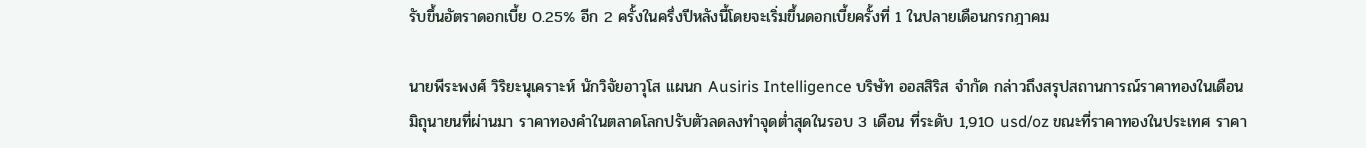รับขึ้นอัตราดอกเบี้ย 0.25% อีก 2 ครั้งในครึ่งปีหลังนี้โดยจะเริ่มขึ้นดอกเบี้ยครั้งที่ 1 ในปลายเดือนกรกฎาคม

นายพีระพงศ์ วิริยะนุเคราะห์ นักวิจัยอาวุโส แผนก Ausiris Intelligence บริษัท ออสสิริส จำกัด กล่าวถึงสรุปสถานการณ์ราคาทองในเดือนมิถุนายนที่ผ่านมา ราคาทองคำในตลาดโลกปรับตัวลดลงทำจุดต่ำสุดในรอบ 3 เดือน ที่ระดับ 1,910 usd/oz ขณะที่ราคาทองในประเทศ ราคา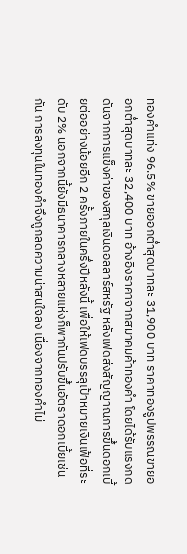ทองคำแท่ง 96.5% ขายออกต่ำสุดบาทละ 31,900 บาท ราคาทองรูปพรรณขายออกต่ำสุดบาทละ 32,400 บาท อ้างอิงราคาจากสมาคมค้าทองคำ โดยได้รับแรงกดดันจากการแข็งค่าของสกุลเงินดอลลาร์สหรัฐ หลังเฟดส่งสัญญาณการขึ้นดอกเบี้ยต่ออย่างน้อยอีก 2 ครั้งภายในครึ่งปีหลังนี้ เพื่อให้เฟดบรรลุเป้าหมายเงินเฟ้อที่ระดับ 2% นอกจากนี้ยังมีธนาคารกลางหลายแห่งก็พากันปรับขึ้นอัตราดอกเบี้ยเช่นกัน การลงทุนในทองคำจึงถูกลดความน่าสนใจลง เนื่องจากทองคำไม่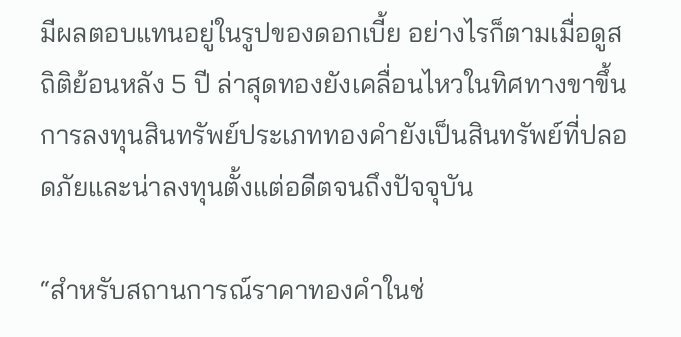มีผลตอบแทนอยู่ในรูปของดอกเบี้ย อย่างไรก็ตามเมื่อดูสถิติย้อนหลัง 5 ปี ล่าสุดทองยังเคลื่อนไหวในทิศทางขาขึ้น การลงทุนสินทรัพย์ประเภททองคำยังเป็นสินทรัพย์ที่ปลอดภัยและน่าลงทุนตั้งแต่อดีตจนถึงปัจจุบัน

“สำหรับสถานการณ์ราคาทองคำในช่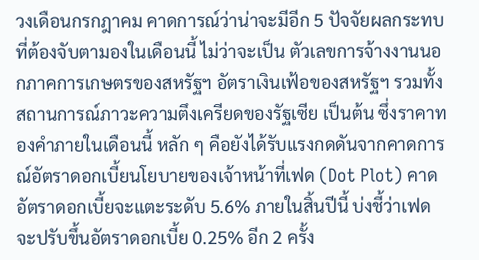วงเดือนกรกฎาคม คาดการณ์ว่าน่าจะมีอีก 5 ปัจจัยผลกระทบที่ต้องจับตามองในเดือนนี้ ไม่ว่าจะเป็น ตัวเลขการจ้างงานนอกภาคการเกษตรของสหรัฐฯ อัตราเงินเฟ้อของสหรัฐฯ รวมทั้งสถานการณ์ภาวะความตึงเครียดของรัฐเซีย เป็นต้น ซึ่งราคาทองคำภายในเดือนนี้ หลัก ๆ คือยังได้รับแรงกดดันจากคาดการณ์อัตราดอกเบี้ยนโยบายของเจ้าหน้าที่เฟด (Dot Plot) คาดอัตราดอกเบี้ยจะแตะระดับ 5.6% ภายในสิ้นปีนี้ บ่งชี้ว่าเฟดจะปรับขึ้นอัตราดอกเบี้ย 0.25% อีก 2 ครั้ง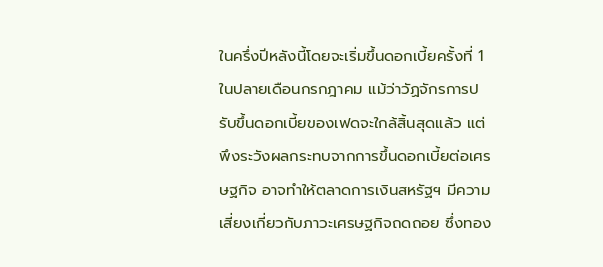ในครึ่งปีหลังนี้โดยจะเริ่มขึ้นดอกเบี้ยครั้งที่ 1 ในปลายเดือนกรกฎาคม แม้ว่าวัฏจักรการปรับขึ้นดอกเบี้ยของเฟดจะใกล้สิ้นสุดแล้ว แต่พึงระวังผลกระทบจากการขึ้นดอกเบี้ยต่อเศรษฐกิจ อาจทำให้ตลาดการเงินสหรัฐฯ มีความเสี่ยงเกี่ยวกับภาวะเศรษฐกิจถดถอย ซึ่งทอง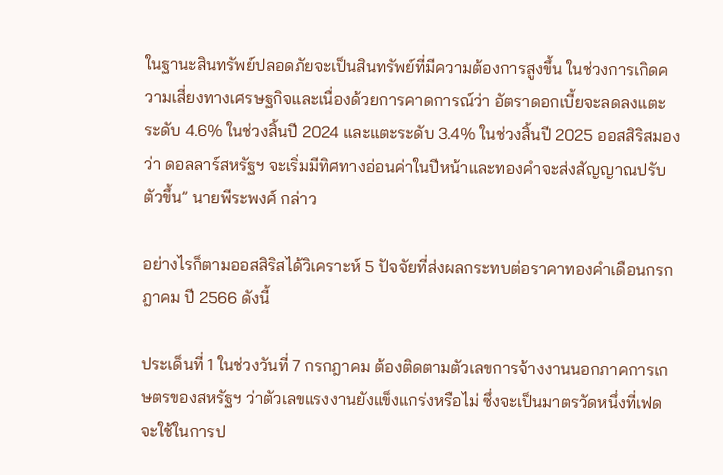ในฐานะสินทรัพย์ปลอดภัยจะเป็นสินทรัพย์ที่มีความต้องการสูงขึ้น ในช่วงการเกิดความเสี่ยงทางเศรษฐกิจและเนื่องด้วยการคาดการณ์ว่า อัตราดอกเบี้ยจะลดลงแตะระดับ 4.6% ในช่วงสิ้นปี 2024 และแตะระดับ 3.4% ในช่วงสิ้นปี 2025 ออสสิริสมองว่า ดอลลาร์สหรัฐฯ จะเริ่มมีทิศทางอ่อนค่าในปีหน้าและทองคำจะส่งสัญญาณปรับตัวขึ้น” นายพีระพงศ์ กล่าว

อย่างไรก็ตามออสสิริสได้วิเคราะห์ 5 ปัจจัยที่ส่งผลกระทบต่อราคาทองคำเดือนกรกฎาคม ปี 2566 ดังนี้

ประเด็นที่ 1 ในช่วงวันที่ 7 กรกฎาคม ต้องติดตามตัวเลขการจ้างงานนอกภาคการเกษตรของสหรัฐฯ ว่าตัวเลขแรงงานยังแข็งแกร่งหรือไม่ ซึ่งจะเป็นมาตรวัดหนึ่งที่เฟดจะใช้ในการป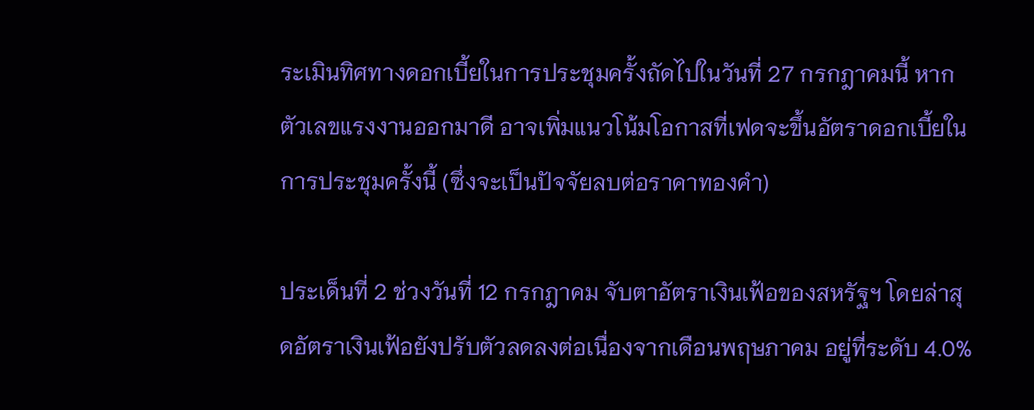ระเมินทิศทางดอกเบี้ยในการประชุมครั้งถัดไปในวันที่ 27 กรกฎาคมนี้ หากตัวเลขแรงงานออกมาดี อาจเพิ่มแนวโน้มโอกาสที่เฟดจะขึ้นอัตราดอกเบี้ยในการประชุมครั้งนี้ (ซึ่งจะเป็นปัจจัยลบต่อราคาทองคำ)

ประเด็นที่ 2 ช่วงวันที่ 12 กรกฎาคม จับตาอัตราเงินเฟ้อของสหรัฐฯ โดยล่าสุดอัตราเงินเฟ้อยังปรับตัวลดลงต่อเนื่องจากเดือนพฤษภาคม อยู่ที่ระดับ 4.0%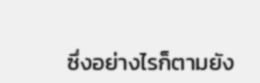ซึ่งอย่างไรก็ตามยัง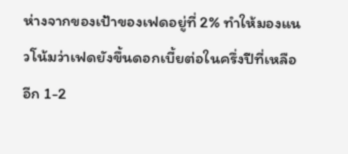ห่างจากของเป้าของเฟดอยู่ที่ 2% ทำให้มองแนวโน้มว่าเฟดยังขึ้นดอกเบี้ยต่อในครึ่งปีที่เหลืออีก 1-2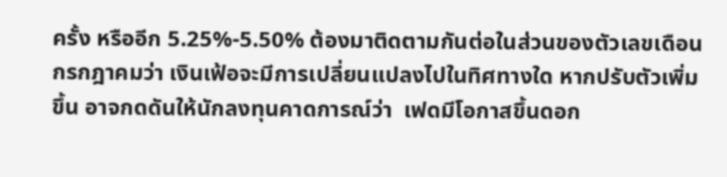ครั้ง หรืออีก 5.25%-5.50% ต้องมาติดตามกันต่อในส่วนของตัวเลขเดือนกรกฎาคมว่า เงินเฟ้อจะมีการเปลี่ยนแปลงไปในทิศทางใด หากปรับตัวเพิ่มขึ้น อาจกดดันให้นักลงทุนคาดการณ์ว่า  เฟดมีโอกาสขึ้นดอก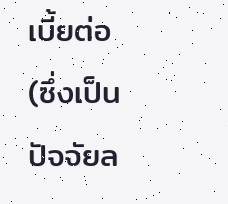เบี้ยต่อ (ซึ่งเป็นปัจจัยล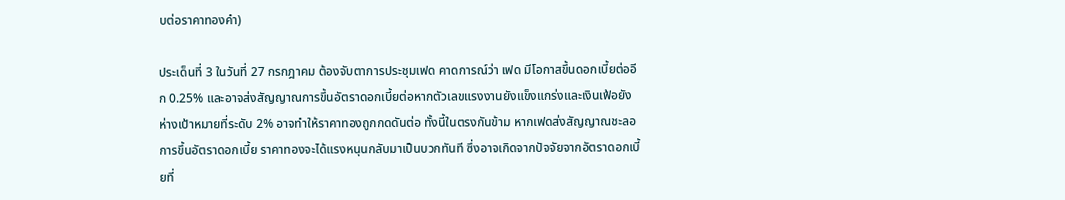บต่อราคาทองคำ)

ประเด็นที่ 3 ในวันที่ 27 กรกฎาคม ต้องจับตาการประชุมเฟด คาดการณ์ว่า เฟด มีโอกาสขึ้นดอกเบี้ยต่ออีก 0.25% และอาจส่งสัญญาณการขึ้นอัตราดอกเบี้ยต่อหากตัวเลขแรงงานยังแข็งแกร่งและเงินเฟ้อยังห่างเป้าหมายที่ระดับ 2% อาจทำให้ราคาทองถูกกดดันต่อ ทั้งนี้ในตรงกันข้าม หากเฟดส่งสัญญาณชะลอการขึ้นอัตราดอกเบี้ย ราคาทองจะได้แรงหนุนกลับมาเป็นบวกทันที ซึ่งอาจเกิดจากปัจจัยจากอัตราดอกเบี้ยที่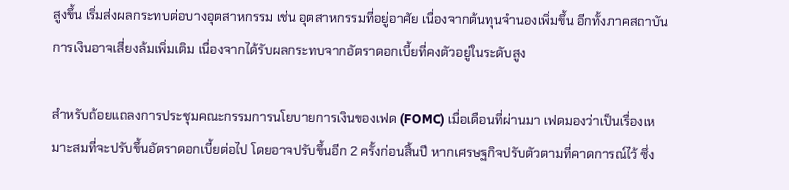สูงขึ้น เริ่มส่งผลกระทบต่อบางอุตสาหกรรม เช่น อุตสาหกรรมที่อยู่อาศัย เนื่องจากต้นทุนจำนองเพิ่มขึ้น อีกทั้งภาคสถาบันการเงินอาจเสี่ยงล้มเพิ่มเติม เนื่องจากได้รับผลกระทบจากอัตราดอกเบี้ยที่คงตัวอยู่ในระดับสูง

สำหรับถ้อยแถลงการประชุมคณะกรรมการนโยบายการเงินของเฟด (FOMC) เมื่อเดือนที่ผ่านมา เฟดมองว่าเป็นเรื่องเหมาะสมที่จะปรับขึ้นอัตราดอกเบี้ยต่อไป โดยอาจปรับขึ้นอีก 2 ครั้งก่อนสิ้นปี หากเศรษฐกิจปรับตัวตามที่คาดการณ์ไว้ ซึ่ง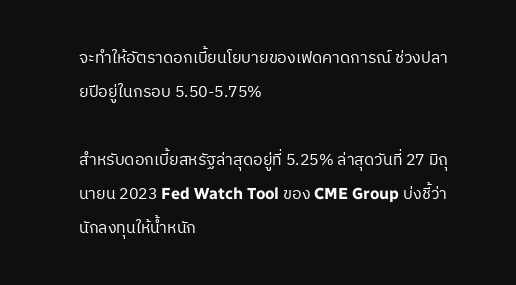จะทำให้อัตราดอกเบี้ยนโยบายของเฟดคาดการณ์ ช่วงปลายปีอยู่ในกรอบ 5.50-5.75%

สำหรับดอกเบี้ยสหรัฐล่าสุดอยู่ที่ 5.25% ล่าสุดวันที่ 27 มิถุนายน 2023 Fed Watch Tool ของ CME Group บ่งชี้ว่านักลงทุนให้น้ำหนัก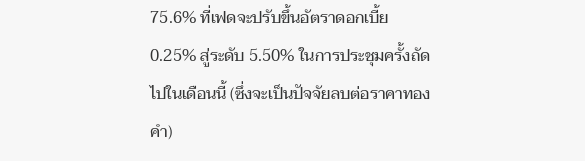75.6% ที่เฟดจะปรับขึ้นอัตราดอกเบี้ย 0.25% สู่ระดับ 5.50% ในการประชุมครั้งถัดไปในเดือนนี้ (ซึ่งจะเป็นปัจจัยลบต่อราคาทองคำ)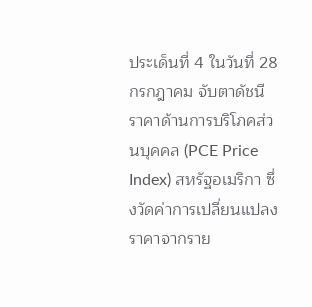ประเด็นที่ 4 ในวันที่ 28 กรกฎาคม จับตาดัชนีราคาด้านการบริโภคส่วนบุคคล (PCE Price Index) สหรัฐอเมริกา ซึ่งวัดค่าการเปลี่ยนแปลงราคาจากราย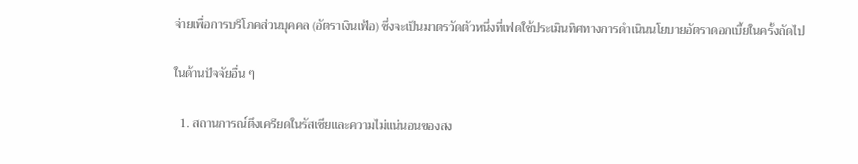จ่ายเพื่อการบริโภคส่วนบุคคล (อัตราเงินเฟ้อ) ซึ่งจะเป็นมาตรวัดตัวหนึ่งที่เฟดใช้ประเมินทิศทางการดำเนินนโยบายอัตราดอกเบี้ยในครั้งถัดไป

ในด้านปัจจัยอื่น ๆ

  1. สถานการณ์ตึงเครียดในรัสเซียและความไม่แน่นอนของสง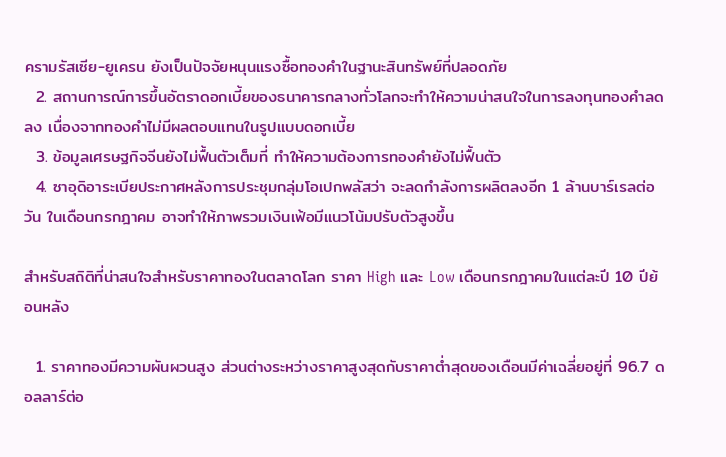ครามรัสเซีย-ยูเครน ยังเป็นปัจจัยหนุนแรงซื้อทองคำในฐานะสินทรัพย์ที่ปลอดภัย
  2. สถานการณ์การขึ้นอัตราดอกเบี้ยของธนาคารกลางทั่วโลกจะทำให้ความน่าสนใจในการลงทุนทองคำลดลง เนื่องจากทองคำไม่มีผลตอบแทนในรูปแบบดอกเบี้ย
  3. ข้อมูลเศรษฐกิจจีนยังไม่ฟื้นตัวเต็มที่ ทำให้ความต้องการทองคำยังไม่ฟื้นตัว
  4. ซาอุดิอาระเบียประกาศหลังการประชุมกลุ่มโอเปกพลัสว่า จะลดกำลังการผลิตลงอีก 1 ล้านบาร์เรลต่อวัน ในเดือนกรกฎาคม อาจทำให้ภาพรวมเงินเฟ้อมีแนวโน้มปรับตัวสูงขึ้น

สำหรับสถิติที่น่าสนใจสำหรับราคาทองในตลาดโลก ราคา High และ Low เดือนกรกฎาคมในแต่ละปี 10 ปีย้อนหลัง

  1. ราคาทองมีความผันผวนสูง ส่วนต่างระหว่างราคาสูงสุดกับราคาต่ำสุดของเดือนมีค่าเฉลี่ยอยู่ที่ 96.7 ดอลลาร์ต่อ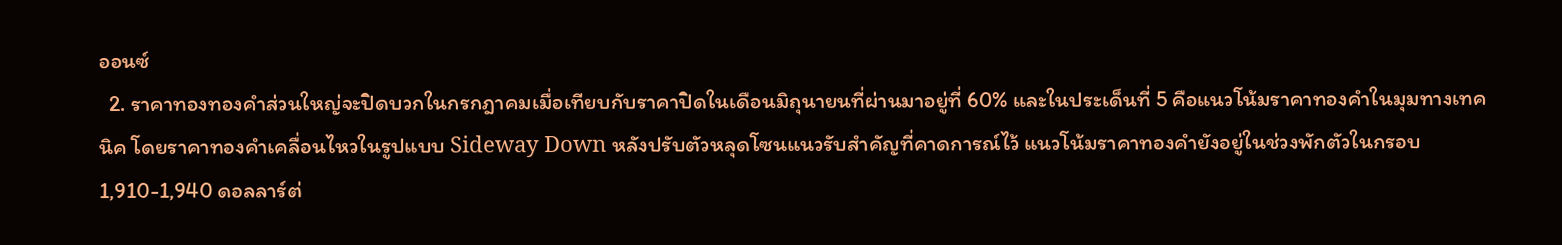ออนซ์
  2. ราคาทองทองคำส่วนใหญ่จะปิดบวกในกรกฎาคมเมื่อเทียบกับราคาปิดในเดือนมิถุนายนที่ผ่านมาอยู่ที่ 60% และในประเด็นที่ 5 คือแนวโน้มราคาทองคำในมุมทางเทคนิค โดยราคาทองคำเคลื่อนไหวในรูปแบบ Sideway Down หลังปรับตัวหลุดโซนแนวรับสำคัญที่คาดการณ์ไว้ แนวโน้มราคาทองคำยังอยู่ในช่วงพักตัวในกรอบ 1,910-1,940 ดอลลาร์ต่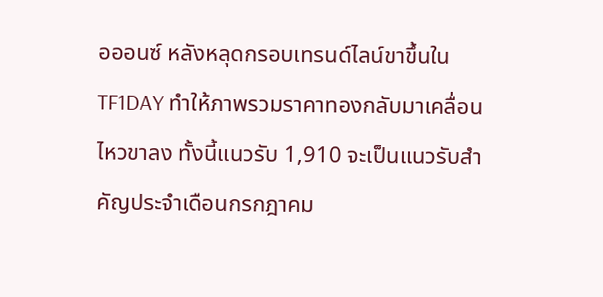อออนซ์ หลังหลุดกรอบเทรนด์ไลน์ขาขึ้นใน TF1DAY ทำให้ภาพรวมราคาทองกลับมาเคลื่อนไหวขาลง ทั้งนี้แนวรับ 1,910 จะเป็นแนวรับสำคัญประจำเดือนกรกฎาคม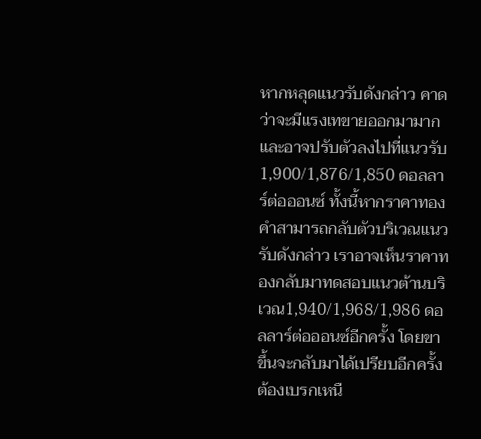หากหลุดแนวรับดังกล่าว คาดว่าจะมีแรงเทขายออกมามากและอาจปรับตัวลงไปที่แนวรับ 1,900/1,876/1,850 ดอลลาร์ต่อออนซ์ ทั้งนี้หากราคาทองคำสามารถกลับตัวบริเวณแนวรับดังกล่าว เราอาจเห็นราคาทองกลับมาทดสอบแนวต้านบริเวณ1,940/1,968/1,986 ดอลลาร์ต่อออนซ์อีกครั้ง โดยขาขึ้นจะกลับมาได้เปรียบอีกครั้งต้องเบรกเหนื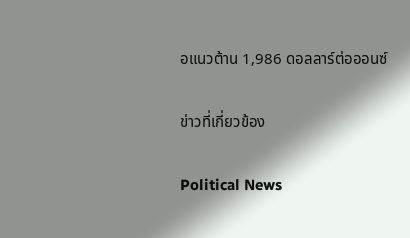อแนวต้าน 1,986 ดอลลาร์ต่อออนซ์

ข่าวที่เกี่ยวข้อง

Political News